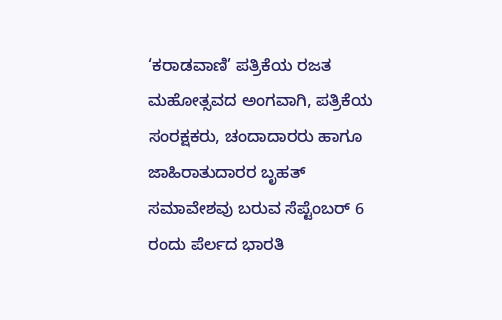‘ಕರಾಡವಾಣಿ’ ಪತ್ರಿಕೆಯ ರಜತ ಮಹೋತ್ಸವದ ಅಂಗವಾಗಿ, ಪತ್ರಿಕೆಯ ಸಂರಕ್ಷಕರು, ಚಂದಾದಾರರು ಹಾಗೂ ಜಾಹಿರಾತುದಾರರ ಬೃಹತ್ ಸಮಾವೇಶವು ಬರುವ ಸೆಪ್ಟೆಂಬರ್ 6 ರಂದು ಪೆರ್ಲದ ಭಾರತಿ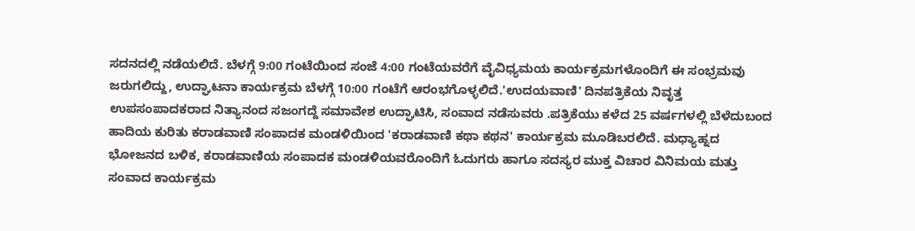ಸದನದಲ್ಲಿ ನಡೆಯಲಿದೆ. ಬೆಳಗ್ಗೆ 9:00 ಗಂಟೆಯಿಂದ ಸಂಜೆ 4:00 ಗಂಟೆಯವರೆಗೆ ವೈವಿಧ್ಯಮಯ ಕಾರ್ಯಕ್ರಮಗಳೊಂದಿಗೆ ಈ ಸಂಭ್ರಮವು ಜರುಗಲಿದ್ದು, ಉದ್ಘಾಟನಾ ಕಾರ್ಯಕ್ರಮ ಬೆಳಗ್ಗೆ 10:00 ಗಂಟೆಗೆ ಆರಂಭಗೊಳ್ಳಲಿದೆ.'ಉದಯವಾಣಿ' ದಿನಪತ್ರಿಕೆಯ ನಿವೃತ್ತ ಉಪಸಂಪಾದಕರಾದ ನಿತ್ಯಾನಂದ ಸಜಂಗದ್ದೆ ಸಮಾವೇಶ ಉದ್ಘಾಟಿಸಿ, ಸಂವಾದ ನಡೆಸುವರು .ಪತ್ರಿಕೆಯು ಕಳೆದ 25 ವರ್ಷಗಳಲ್ಲಿ ಬೆಳೆದುಬಂದ ಹಾದಿಯ ಕುರಿತು ಕರಾಡವಾಣಿ ಸಂಪಾದಕ ಮಂಡಳಿಯಿಂದ 'ಕರಾಡವಾಣಿ ಕಥಾ ಕಥನ' ಕಾರ್ಯಕ್ರಮ ಮೂಡಿಬರಲಿದೆ. ಮಧ್ಯಾಹ್ನದ ಭೋಜನದ ಬಳಿಕ, ಕರಾಡವಾಣಿಯ ಸಂಪಾದಕ ಮಂಡಳಿಯವರೊಂದಿಗೆ ಓದುಗರು ಹಾಗೂ ಸದಸ್ಯರ ಮುಕ್ತ ವಿಚಾರ ವಿನಿಮಯ ಮತ್ತು ಸಂವಾದ ಕಾರ್ಯಕ್ರಮ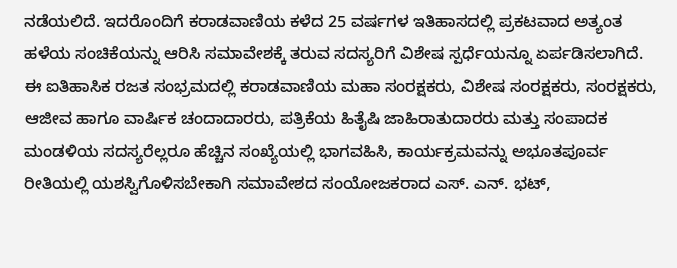ನಡೆಯಲಿದೆ. ಇದರೊಂದಿಗೆ ಕರಾಡವಾಣಿಯ ಕಳೆದ 25 ವರ್ಷಗಳ ಇತಿಹಾಸದಲ್ಲಿ ಪ್ರಕಟವಾದ ಅತ್ಯಂತ ಹಳೆಯ ಸಂಚಿಕೆಯನ್ನು ಆರಿಸಿ ಸಮಾವೇಶಕ್ಕೆ ತರುವ ಸದಸ್ಯರಿಗೆ ವಿಶೇಷ ಸ್ಪರ್ಧೆಯನ್ನೂ ಏರ್ಪಡಿಸಲಾಗಿದೆ.
ಈ ಐತಿಹಾಸಿಕ ರಜತ ಸಂಭ್ರಮದಲ್ಲಿ ಕರಾಡವಾಣಿಯ ಮಹಾ ಸಂರಕ್ಷಕರು, ವಿಶೇಷ ಸಂರಕ್ಷಕರು, ಸಂರಕ್ಷಕರು, ಆಜೀವ ಹಾಗೂ ವಾರ್ಷಿಕ ಚಂದಾದಾರರು, ಪತ್ರಿಕೆಯ ಹಿತೈಷಿ ಜಾಹಿರಾತುದಾರರು ಮತ್ತು ಸಂಪಾದಕ ಮಂಡಳಿಯ ಸದಸ್ಯರೆಲ್ಲರೂ ಹೆಚ್ಚಿನ ಸಂಖ್ಯೆಯಲ್ಲಿ ಭಾಗವಹಿಸಿ, ಕಾರ್ಯಕ್ರಮವನ್ನು ಅಭೂತಪೂರ್ವ ರೀತಿಯಲ್ಲಿ ಯಶಸ್ವಿಗೊಳಿಸಬೇಕಾಗಿ ಸಮಾವೇಶದ ಸಂಯೋಜಕರಾದ ಎಸ್. ಎನ್. ಭಟ್,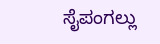ಸೈಪಂಗಲ್ಲು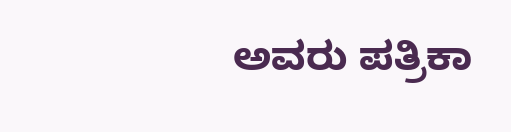ಅವರು ಪತ್ರಿಕಾ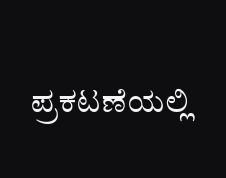ಪ್ರಕಟಣೆಯಲ್ಲಿ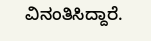ವಿನಂತಿಸಿದ್ದಾರೆ.